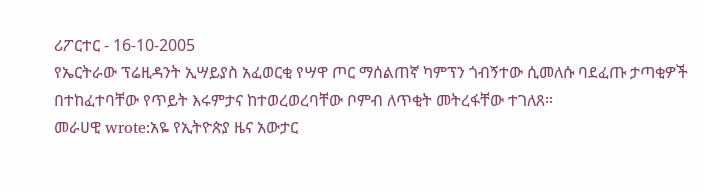ሪፖርተር - 16-10-2005
የኤርትራው ፕሬዚዳንት ኢሣይያስ አፈወርቂ የሣዋ ጦር ማሰልጠኛ ካምፕን ጎብኝተው ሲመለሱ ባደፈጡ ታጣቂዎች በተከፈተባቸው የጥይት እሩምታና ከተወረወረባቸው ቦምብ ለጥቂት መትረፋቸው ተገለጸ።
መራሀዊ wrote:አዬ የኢትዮጵያ ዜና አውታር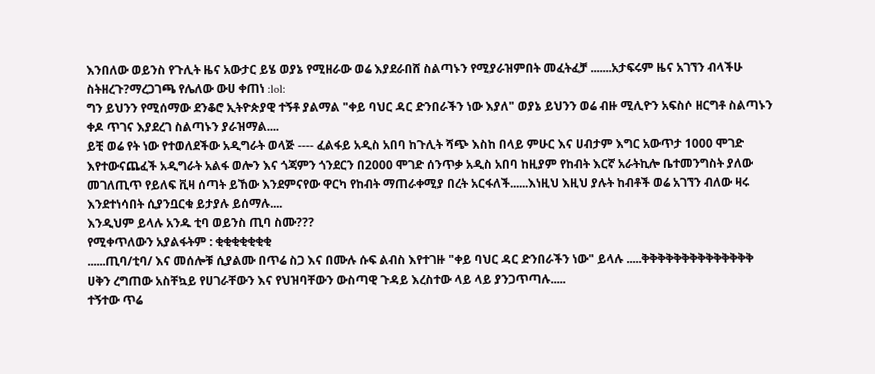እንበለው ወይንስ የጉሊት ዜና አውታር ይሄ ወያኔ የሚዘራው ወሬ እያደራበሸ ስልጣኑን የሚያራዝምበት መፈትፈቻ .......አታፍሩም ዜና አገኘን ብላችሁ ስትዘረጉ?ማረጋገጫ የሌለው ውሀ ቀጠነ :lol:
ግን ይህንን የሚሰማው ደንቆሮ ኢትዮጵያዊ ተኝቶ ያልማል "ቀይ ባህር ዳር ድንበራችን ነው እያለ" ወያኔ ይህንን ወሬ ብዙ ሚሊዮን አፍስሶ ዘርግቶ ስልጣኑን ቀዶ ጥገና እያደረገ ስልጣኑን ያራዝማል....
ይቺ ወሬ የት ነው የተወለደችው አዲግራት ወላጅ ---- ፈልፋይ አዲስ አበባ ከጉሊት ሻጭ እስከ በላይ ምሁር እና ሀብታም እግር አውጥታ 1000 ሞገድ እየተውናጨፈች አዲግራት አልፋ ወሎን እና ጎጃምን ጎንደርን በ2000 ሞገድ ሰንጥቃ አዲስ አበባ ከዚያም የከብት እርኛ አራትኪሎ ቤተመንግስት ያለው መገለጢጥ የይለፍ ቪዛ ሰጣት ይኸው እንደምናየው ዋርካ የከብት ማጠራቀሚያ በረት አርፋለች......እነዚህ እዚህ ያሉት ከብቶች ወሬ አገኘን ብለው ዛሩ እንደተነሳበት ሲያንቧርቁ ይታያሉ ይሰማሉ....
እንዲህም ይላሉ አንዱ ቲባ ወይንስ ጢባ ስሙ???
የሚቀጥለውን አያልፋትም : ቂቂቂቂቂቂቂ
......ጢባ/ቲባ/ እና መሰሎቹ ሲያልሙ በጥሬ ስጋ እና በሙሉ ሱፍ ልብስ እየተገዙ "ቀይ ባህር ዳር ድንበራችን ነው" ይላሉ .....ቅቅቅቅቅቅቅቅቅቅቅቅቅቅ
ሀቅን ረግጠው አስቸኳይ የሀገራቸውን እና የህዝባቸውን ውስጣዊ ጉዳይ እረስተው ላይ ላይ ያንጋጥጣሉ.....
ተኝተው ጥሬ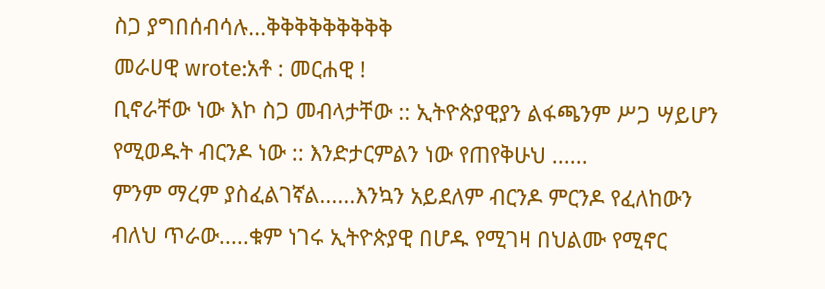ስጋ ያግበሰብሳሉ...ቅቅቅቅቅቅቅቅቅ
መራሀዊ wrote:አቶ : መርሐዊ !
ቢኖራቸው ነው እኮ ስጋ መብላታቸው :: ኢትዮጵያዊያን ልፋጫንም ሥጋ ሣይሆን የሚወዱት ብርንዶ ነው :: እንድታርምልን ነው የጠየቅሁህ ......
ምንም ማረም ያስፈልገኛል......እንኳን አይደለም ብርንዶ ምርንዶ የፈለከውን ብለህ ጥራው.....ቁም ነገሩ ኢትዮጵያዊ በሆዱ የሚገዛ በህልሙ የሚኖር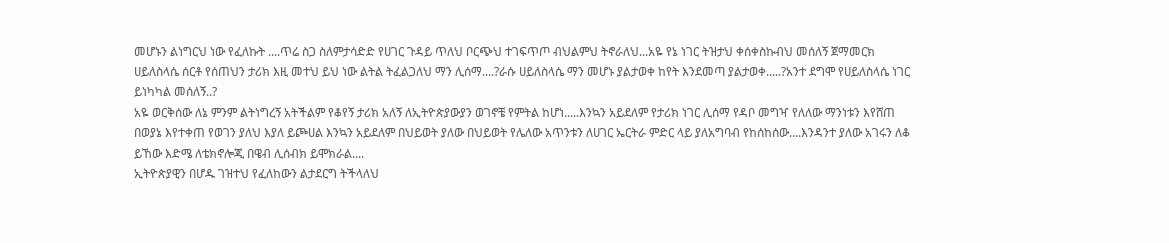መሆኑን ልነግርህ ነው የፈለኩት ....ጥሬ ስጋ ስለምታሳድድ የሀገር ጉዳይ ጥለህ ቦርጭህ ተገፍጥጦ ብህልምህ ትኖራለህ...አዬ የኔ ነገር ትዝታህ ቀሰቀስኩብህ መሰለኝ ጀማመርክ ሀይለስላሴ ሰርቶ የሰጠህን ታሪክ እዚ መተህ ይህ ነው ልትል ትፈልጋለህ ማን ሊሰማ....?ራሱ ሀይለስላሴ ማን መሆኑ ያልታወቀ ከየት እንደመጣ ያልታወቀ.....?አንተ ደግሞ የሀይለስላሴ ነገር ይነካካል መሰለኝ..?
አዬ ወርቅሰው ለኔ ምንም ልትነግረኝ አትችልም የቆየኝ ታሪክ አለኝ ለኢትዮጵያውያን ወገኖቼ የምትል ከሆነ.....እንኳን አይደለም የታሪክ ነገር ሊሰማ የዳቦ መግዣ የለለው ማንነቱን እየሸጠ በወያኔ እየተቀጠ የወገን ያለህ እያለ ይጮሀል እንኳን አይደለም በህይወት ያለው በህይወት የሌለው አጥንቱን ለሀገር ኤርትራ ምድር ላይ ያለአግባብ የከሰከሰው....እንዳንተ ያለው አገሩን ለቆ ይኸው እድሜ ለቴክኖሎጂ በዌብ ሊሰብክ ይሞክራል....
ኢትዮጵያዊን በሆዱ ገዝተህ የፈለከውን ልታደርግ ትችላለህ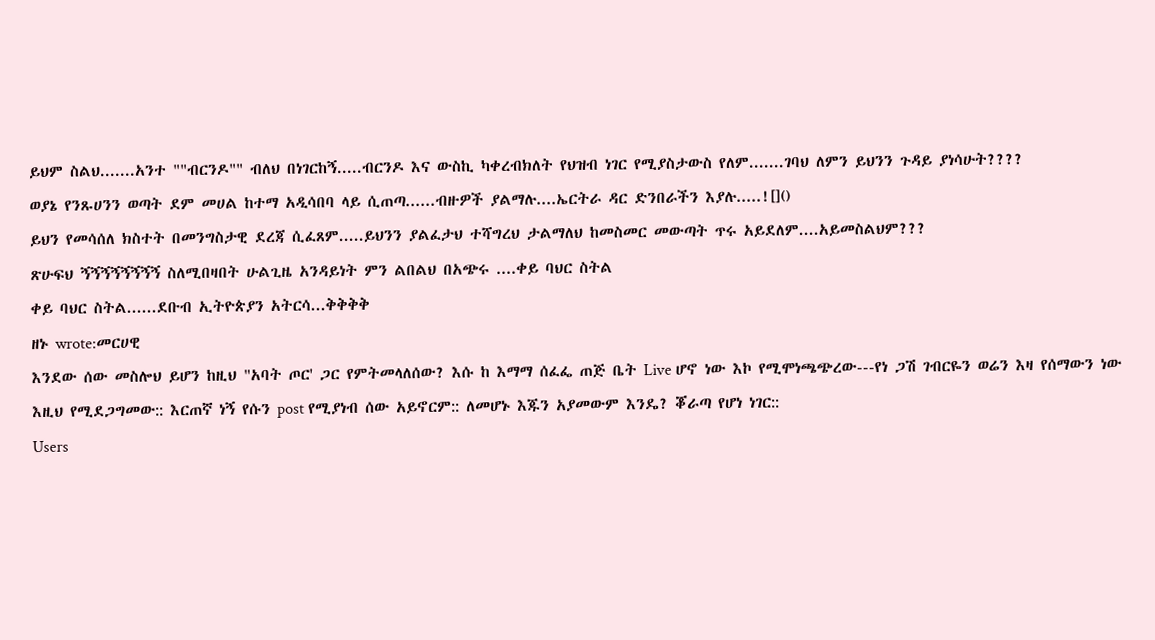ይህም ስልህ.......አንተ ""ብርንዶ"" ብለህ በነገርከኝ.....ብርንዶ እና ውስኪ ካቀረብክለት የህዝብ ነገር የሚያስታውስ የለም.......ገባህ ለምን ይህንን ጉዳይ ያነሳሁት????
ወያኔ የንጹሀንን ወጣት ደም መሀል ከተማ አዲሳበባ ላይ ሲጠጣ......ብዙዎች ያልማሉ....ኤርትራ ዳር ድንበራችን እያሉ.....![]()
ይህን የመሳሰለ ክስተት በመንግስታዊ ደረጃ ሲፈጸም.....ይህንን ያልፈታህ ተሻግረህ ታልማለህ ከመስመር መውጣት ጥሩ አይደለም....አይመስልህም???
ጽሁፍህ ኝኝኝኝኝኝኝኝ ስለሚበዛበት ሁልጊዜ አንዳይነት ምን ልበልህ በአጭሩ ....ቀይ ባህር ስትል
ቀይ ባህር ስትል......ደቡብ ኢትዮጵያን አትርሳ...ቅቅቅቅ
ዘኑ wrote:መርሀዊ
እንደው ሰው መስሎህ ይሆን ከዚህ "አባት ጦር' ጋር የምትመላለሰው? እሱ ከ እማማ ሰፈፌ ጠጅ ቤት Live ሆኖ ነው እኮ የሚሞነጫጭረው---የነ ጋሽ ገብርዬን ወሬን እዛ የሰማውን ነው እዚህ የሚደጋግመው:: እርጠኛ ነኝ የሱን post የሚያነብ ሰው አይኖርም:: ለመሆኑ እጁን አያመውም እንዴ? ቖራጣ የሆነ ነገር::
Users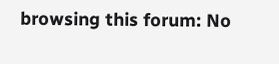browsing this forum: No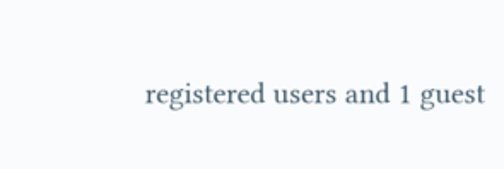registered users and 1 guest